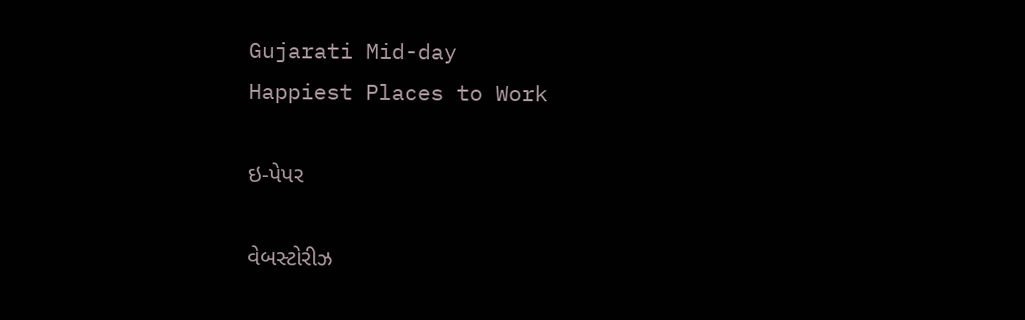Gujarati Mid-day
Happiest Places to Work

ઇ-પેપર

વેબસ્ટોરીઝ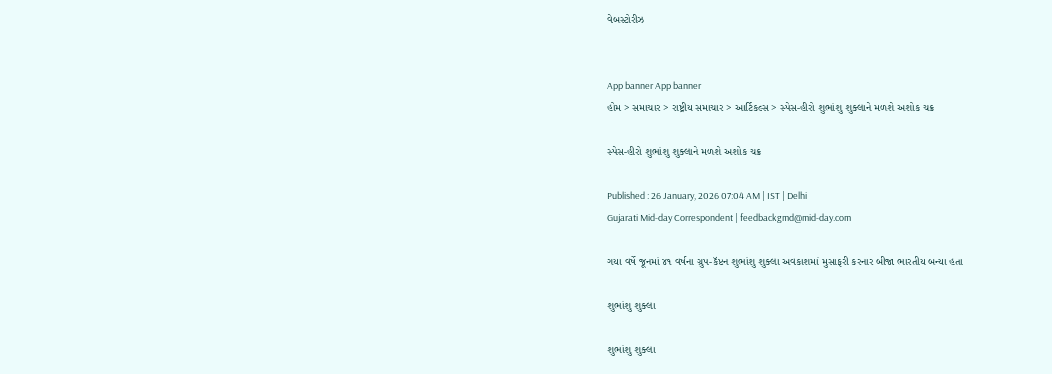વેબસ્ટોરીઝ


App banner App banner
હોમ > સમાચાર > રાષ્ટ્રીય સમાચાર > આર્ટિકલ્સ > સ્પેસ-હીરો શુભાંશુ શુક્લાને મળશે અશોક ચક્ર

સ્પેસ-હીરો શુભાંશુ શુક્લાને મળશે અશોક ચક્ર

Published : 26 January, 2026 07:04 AM | IST | Delhi
Gujarati Mid-day Correspondent | feedbackgmd@mid-day.com

ગયા વર્ષે જૂનમાં ૪૧ વર્ષના ગ્રુપ-કૅપ્ટન શુભાંશુ શુક્લા અવકાશમાં મુસાફરી કરનાર બીજા ભારતીય બન્યા હતા

શુભાંશુ શુક્લા

શુભાંશુ શુક્લા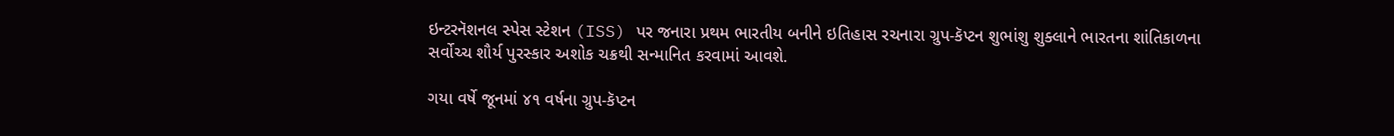ઇન્ટરનૅશનલ સ્પેસ સ્ટેશન (ISS) પર જનારા પ્રથમ ભારતીય બનીને ઇતિહાસ રચનારા ગ્રુપ-કૅપ્ટન શુભાંશુ શુક્લાને ભારતના શાંતિકાળના સર્વોચ્ચ શૌર્ય પુરસ્કાર અશોક ચક્રથી સન્માનિત કરવામાં આવશે.

ગયા વર્ષે જૂનમાં ૪૧ વર્ષના ગ્રુપ-કૅપ્ટન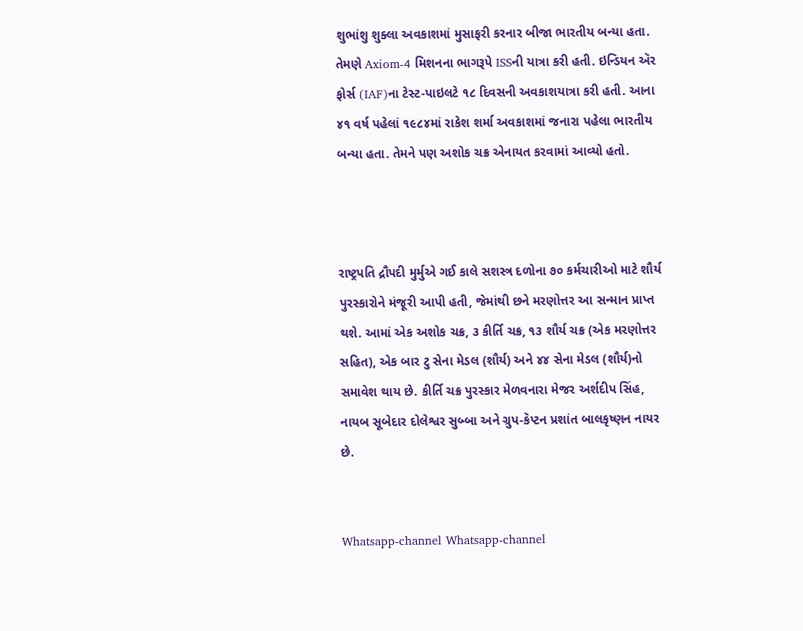શુભાંશુ શુક્લા અવકાશમાં મુસાફરી કરનાર બીજા ભારતીય બન્યા હતા. તેમણે Axiom-4 મિશનના ભાગરૂપે ISSની યાત્રા કરી હતી. ઇન્ડિયન ઍર ફોર્સ (IAF)ના ટેસ્ટ-પાઇલટે ૧૮ દિવસની અવકાશયાત્રા કરી હતી. આના ૪૧ વર્ષ પહેલાં ૧૯૮૪માં રાકેશ શર્મા અવકાશમાં જનારા પહેલા ભારતીય બન્યા હતા. તેમને પણ અશોક ચક્ર એનાયત કરવામાં આવ્યો હતો.



રાષ્ટ્રપતિ દ્રૌપદી મુર્મુએ ગઈ કાલે સશસ્ત્ર દળોના ૭૦ કર્મચારીઓ માટે શૌર્ય પુરસ્કારોને મંજૂરી આપી હતી, જેમાંથી છને મરણોત્તર આ સન્માન પ્રાપ્ત થશે. આમાં એક અશોક ચક્ર, ૩ કીર્તિ ચક્ર, ૧૩ શૌર્ય ચક્ર (એક મરણોત્તર સહિત), એક બાર ટુ સેના મેડલ (શૌર્ય) અને ૪૪ સેના મેડલ (શૌર્ય)નો સમાવેશ થાય છે. કીર્તિ ચક્ર પુરસ્કાર મેળવનારા મેજર અર્શદીપ સિંહ, નાયબ સૂબેદાર દોલેશ્વર સુબ્બા અને ગ્રુપ-કૅપ્ટન પ્રશાંત બાલકૃષ્ણન નાયર છે.


Whatsapp-channel Whatsapp-channel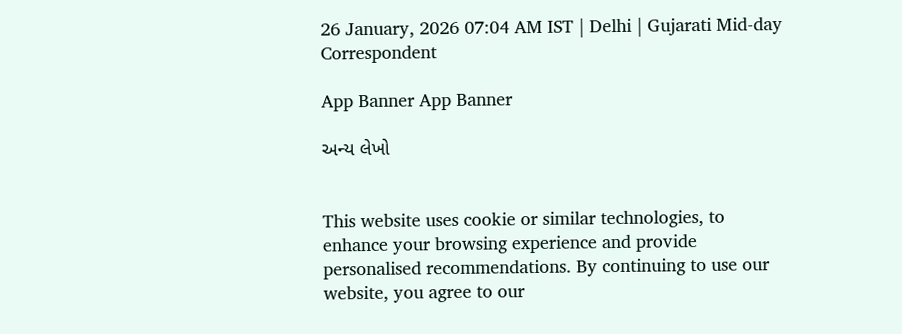26 January, 2026 07:04 AM IST | Delhi | Gujarati Mid-day Correspondent

App Banner App Banner

અન્ય લેખો


This website uses cookie or similar technologies, to enhance your browsing experience and provide personalised recommendations. By continuing to use our website, you agree to our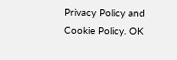Privacy Policy and Cookie Policy. OK